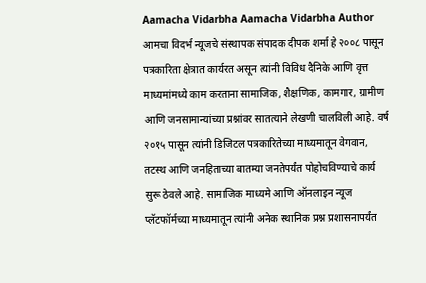Aamacha Vidarbha Aamacha Vidarbha Author आमचा विदर्भ न्यूजचे संस्थापक संपादक दीपक शर्मा हे २००८ पासून पत्रकारिता क्षेत्रात कार्यरत असून त्यांनी विविध दैनिके आणि वृत्त माध्यमांमध्ये काम करताना सामाजिक, शैक्षणिक, कामगार, ग्रामीण आणि जनसामान्यांच्या प्रश्नांवर सातत्याने लेखणी चालविली आहे. वर्ष २०१५ पासून त्यांनी डिजिटल पत्रकारितेच्या माध्यमातून वेगवान, तटस्थ आणि जनहिताच्या बातम्या जनतेपर्यंत पोहोचविण्याचे कार्य सुरू ठेवले आहे. सामाजिक माध्यमे आणि ऑनलाइन न्यूज प्लॅटफॉर्मच्या माध्यमातून त्यांनी अनेक स्थानिक प्रश्न प्रशासनापर्यंत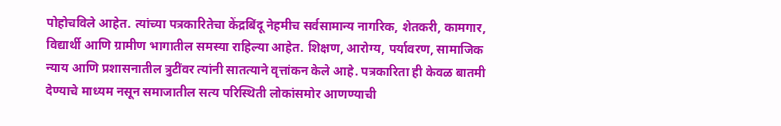पोहोचविले आहेत. त्यांच्या पत्रकारितेचा केंद्रबिंदू नेहमीच सर्वसामान्य नागरिक, शेतकरी, कामगार, विद्यार्थी आणि ग्रामीण भागातील समस्या राहिल्या आहेत. शिक्षण, आरोग्य, पर्यावरण, सामाजिक न्याय आणि प्रशासनातील त्रुटींवर त्यांनी सातत्याने वृत्तांकन केले आहे. पत्रकारिता ही केवळ बातमी देण्याचे माध्यम नसून समाजातील सत्य परिस्थिती लोकांसमोर आणण्याची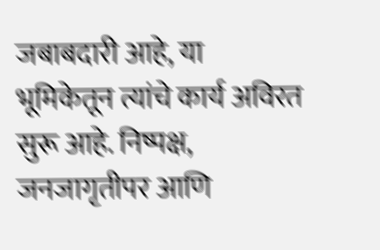जबाबदारी आहे, या भूमिकेतून त्यांचे कार्य अविरत सुरू आहे. निष्पक्ष, जनजागृतीपर आणि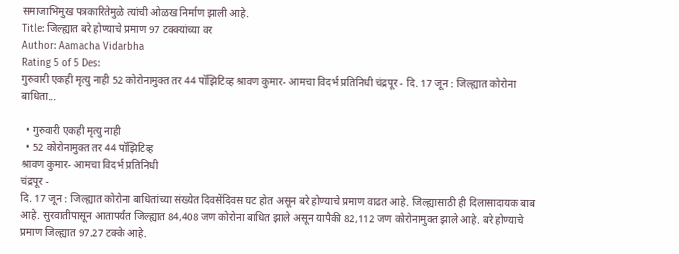समाजाभिमुख पत्रकारितेमुळे त्यांची ओळख निर्माण झाली आहे.
Title: जिल्ह्यात बरे होण्याचे प्रमाण 97 टक्क्यांच्या वर
Author: Aamacha Vidarbha
Rating 5 of 5 Des:
गुरुवारी एकही मृत्यु नाही 52 कोरोनामुक्त तर 44 पॉझिटिव्ह श्रावण कुमार- आमचा विदर्भ प्रतिनिधी चंद्रपूर - दि. 17 जून : जिल्ह्यात कोरोना बाधिता...

  • गुरुवारी एकही मृत्यु नाही
  • 52 कोरोनामुक्त तर 44 पॉझिटिव्ह
श्रावण कुमार- आमचा विदर्भ प्रतिनिधी
चंद्रपूर -
दि. 17 जून : जिल्ह्यात कोरोना बाधितांच्या संख्येत दिवसेंदिवस घट होत असून बरे होण्याचे प्रमाण वाढत आहे. जिल्ह्यासाठी ही दिलासादायक बाब आहे. सुरवातीपासून आतापर्यंत जिल्ह्यात 84,408 जण कोरोना बाधित झाले असून यापैकी 82,112 जण कोरोनामुक्त झाले आहे. बरे होण्याचे प्रमाण जिल्ह्यात 97.27 टक्के आहे.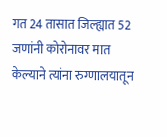गत 24 तासात जिल्ह्यात 52 जणांनी कोरोनावर मात केल्याने त्यांना रुग्णालयातून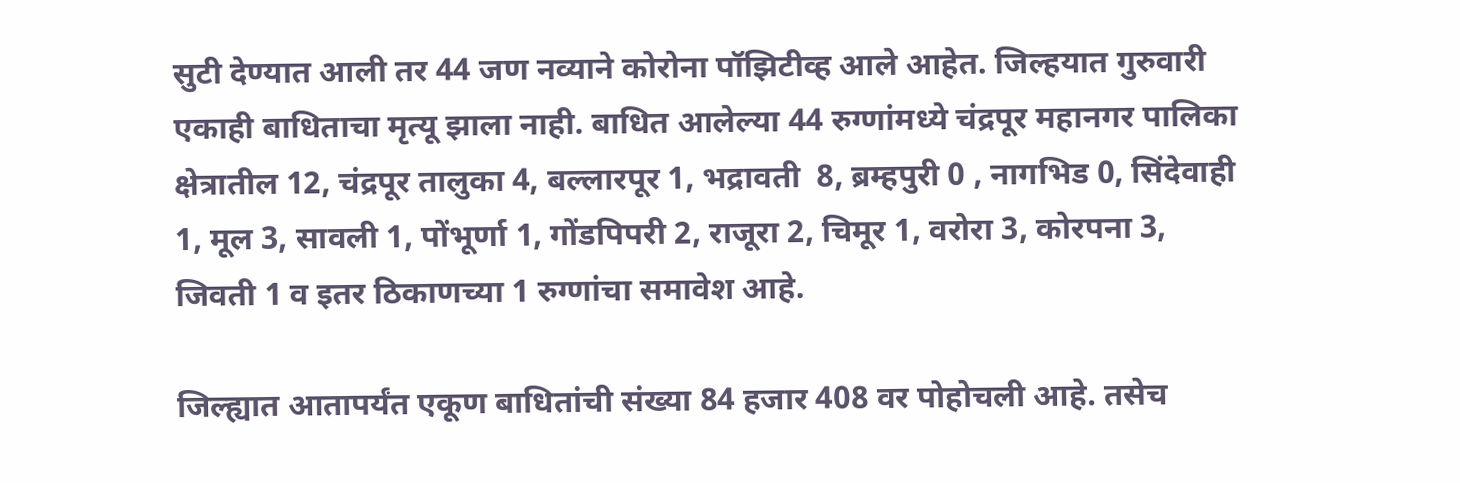सुटी देण्यात आली तर 44 जण नव्याने कोरोना पॉझिटीव्ह आले आहेत. जिल्हयात गुरुवारी एकाही बाधिताचा मृत्यू झाला नाही. बाधित आलेल्या 44 रुग्णांमध्ये चंद्रपूर महानगर पालिका क्षेत्रातील 12, चंद्रपूर तालुका 4, बल्लारपूर 1, भद्रावती  8, ब्रम्हपुरी 0 , नागभिड 0, सिंदेवाही 1, मूल 3, सावली 1, पोंभूर्णा 1, गोंडपिपरी 2, राजूरा 2, चिमूर 1, वरोरा 3, कोरपना 3, जिवती 1 व इतर ठिकाणच्या 1 रुग्णांचा समावेश आहे.

जिल्ह्यात आतापर्यंत एकूण बाधितांची संख्या 84 हजार 408 वर पोहोचली आहे. तसेच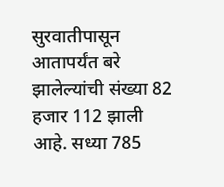सुरवातीपासून आतापर्यंत बरे झालेल्यांची संख्या 82 हजार 112 झाली आहे. सध्या 785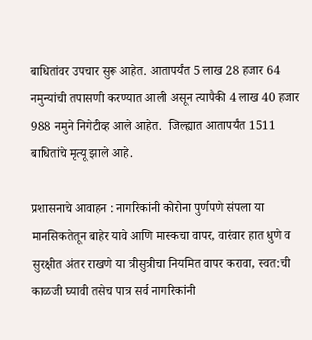बाधितांवर उपचार सुरू आहेत. आतापर्यंत 5 लाख 28 हजार 64 नमुन्यांची तपासणी करण्यात आली असून त्यापैकी 4 लाख 40 हजार 988 नमुने निगेटीव्ह आले आहेत.  जिल्ह्यात आतापर्यंत 1511 बाधितांचे मृत्यू झाले आहे.

प्रशासनाचे आवाहन : नागरिकांनी कोरोना पुर्णपणे संपला या मानसिकतेतून बाहेर यावे आणि मास्कचा वापर, वारंवार हात धुणे व सुरक्षीत अंतर राखणे या त्रीसुत्रीचा नियमित वापर करावा, स्वत:ची काळजी घ्यावी तसेच पात्र सर्व नागरिकांनी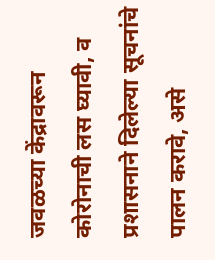जवळच्या केंद्रावरून कोरोनाची लस घ्यावी, व प्रशासनाने दिलेल्या सूचनांचे पालन करावे, असे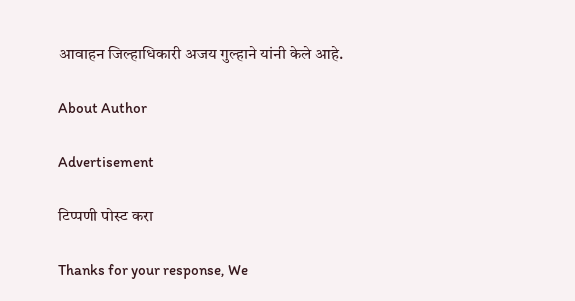आवाहन जिल्हाधिकारी अजय गुल्हाने यांनी केले आहे.

About Author

Advertisement

टिप्पणी पोस्ट करा

Thanks for your response, We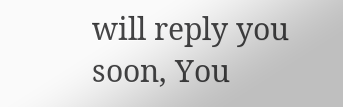will reply you soon, You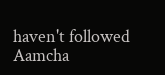haven't followed Aamcha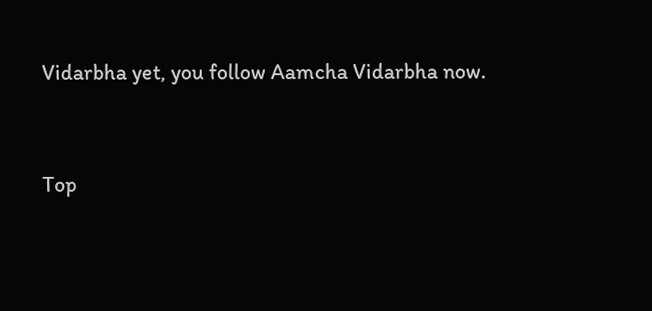Vidarbha yet, you follow Aamcha Vidarbha now.


Top